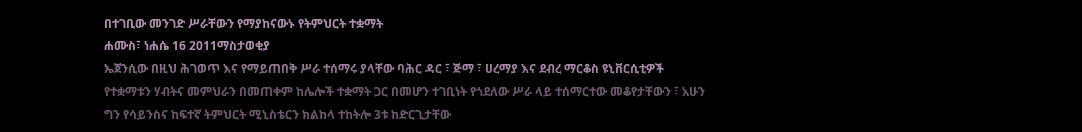በተገቢው መንገድ ሥራቸውን የማያከናውኑ የትምህርት ተቋማት
ሐሙስ፣ ነሐሴ 16 2011ማስታወቂያ
ኤጀንሲው በዚህ ሕገወጥ እና የማይጠበቅ ሥራ ተሰማሩ ያላቸው ባሕር ዳር ፣ ጅማ ፣ ሀረማያ እና ደብረ ማርቆስ ዩኒቨርሲቲዎች የተቋማቱን ሃብትና መምህራን በመጠቀም ከሌሎች ተቋማት ጋር በመሆን ተገቢነት የጎደለው ሥራ ላይ ተሰማርተው መቆየታቸውን ፣ አሁን ግን የሳይንስና ከፍተኛ ትምህርት ሚኒስቴርን ክልከላ ተከትሎ 3ቱ ከድርጊታቸው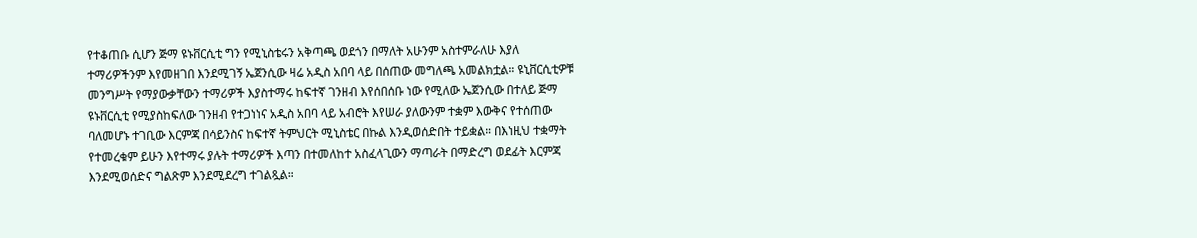የተቆጠቡ ሲሆን ጅማ ዩኑቨርሲቲ ግን የሚኒስቴሩን አቅጣጫ ወደጎን በማለት አሁንም አስተምራለሁ እያለ ተማሪዎችንም እየመዘገበ እንደሚገኝ ኤጀንሲው ዛሬ አዲስ አበባ ላይ በሰጠው መግለጫ አመልክቷል። ዩኒቨርሲቲዎቹ መንግሥት የማያውቃቸውን ተማሪዎች እያስተማሩ ከፍተኛ ገንዘብ እየሰበሰቡ ነው የሚለው ኤጀንሲው በተለይ ጅማ ዩኑቨርሲቲ የሚያስከፍለው ገንዘብ የተጋነነና አዲስ አበባ ላይ አብሮት እየሠራ ያለውንም ተቋም እውቅና የተሰጠው ባለመሆኑ ተገቢው እርምጃ በሳይንስና ከፍተኛ ትምህርት ሚኒስቴር በኩል እንዲወሰድበት ተይቋል። በእነዚህ ተቋማት የተመረቁም ይሁን እየተማሩ ያሉት ተማሪዎች እጣን በተመለከተ አስፈላጊውን ማጣራት በማድረግ ወደፊት እርምጃ እንደሚወሰድና ግልጽም እንደሚደረግ ተገልጿል።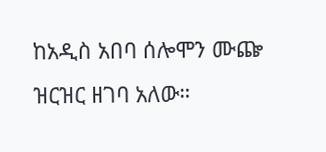ከአዲስ አበባ ሰሎሞን ሙጬ ዝርዝር ዘገባ አለው።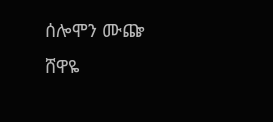ሰሎሞን ሙጬ
ሸዋዬ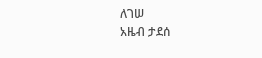ለገሠ
አዜብ ታደሰ